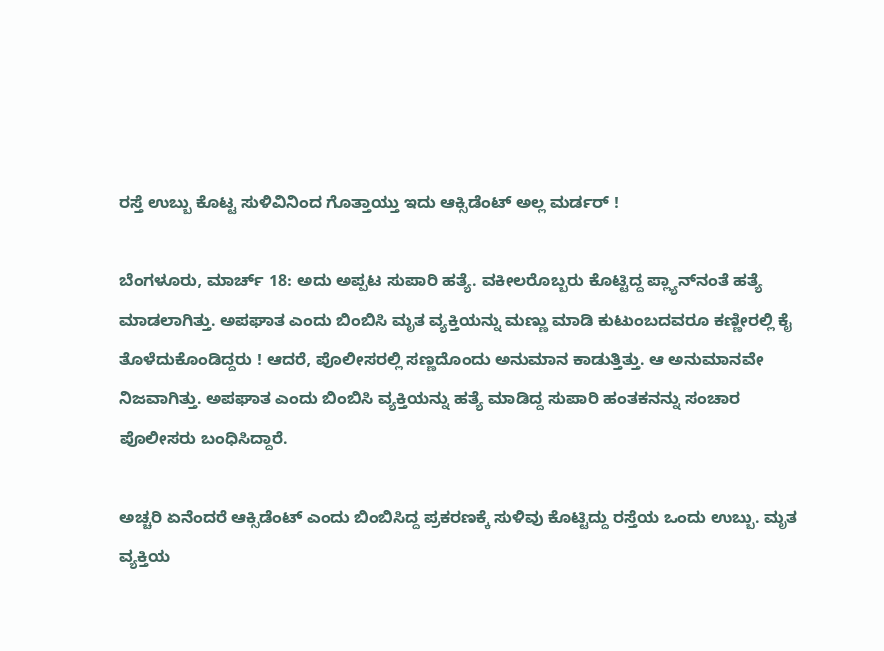ರಸ್ತೆ ಉಬ್ಬು ಕೊಟ್ಟ ಸುಳಿವಿನಿಂದ ಗೊತ್ತಾಯ್ತು ಇದು ಆಕ್ಸಿಡೆಂಟ್ ಅಲ್ಲ ಮರ್ಡರ್ !

ಬೆಂಗಳೂರು, ಮಾರ್ಚ್‌ 18: ಅದು ಅಪ್ಪಟ ಸುಪಾರಿ ಹತ್ಯೆ. ವಕೀಲರೊಬ್ಬರು ಕೊಟ್ಟಿದ್ದ ಪ್ಲ್ಯಾನ್‌ನಂತೆ ಹತ್ಯೆ ಮಾಡಲಾಗಿತ್ತು. ಅಪಘಾತ ಎಂದು ಬಿಂಬಿಸಿ ಮೃತ ವ್ಯಕ್ತಿಯನ್ನು ಮಣ್ಣು ಮಾಡಿ ಕುಟುಂಬದವರೂ ಕಣ್ಣೀರಲ್ಲಿ ಕೈ ತೊಳೆದುಕೊಂಡಿದ್ದರು ! ಆದರೆ, ಪೊಲೀಸರಲ್ಲಿ ಸಣ್ಣದೊಂದು ಅನುಮಾನ ಕಾಡುತ್ತಿತ್ತು. ಆ ಅನುಮಾನವೇ ನಿಜವಾಗಿತ್ತು. ಅಪಘಾತ ಎಂದು ಬಿಂಬಿಸಿ ವ್ಯಕ್ತಿಯನ್ನು ಹತ್ಯೆ ಮಾಡಿದ್ದ ಸುಪಾರಿ ಹಂತಕನನ್ನು ಸಂಚಾರ ಪೊಲೀಸರು ಬಂಧಿಸಿದ್ದಾರೆ.

ಅಚ್ಚರಿ ಏನೆಂದರೆ ಆಕ್ಸಿಡೆಂಟ್ ಎಂದು ಬಿಂಬಿಸಿದ್ದ ಪ್ರಕರಣಕ್ಕೆ ಸುಳಿವು ಕೊಟ್ಟಿದ್ದು ರಸ್ತೆಯ ಒಂದು ಉಬ್ಬು. ಮೃತ ವ್ಯಕ್ತಿಯ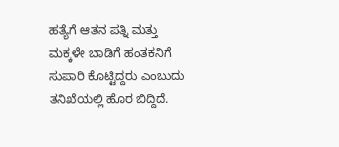ಹತ್ಯೆಗೆ ಆತನ ಪತ್ನಿ ಮತ್ತು ಮಕ್ಕಳೇ ಬಾಡಿಗೆ ಹಂತಕನಿಗೆ ಸುಪಾರಿ ಕೊಟ್ಟಿದ್ದರು ಎಂಬುದು ತನಿಖೆಯಲ್ಲಿ ಹೊರ ಬಿದ್ದಿದೆ.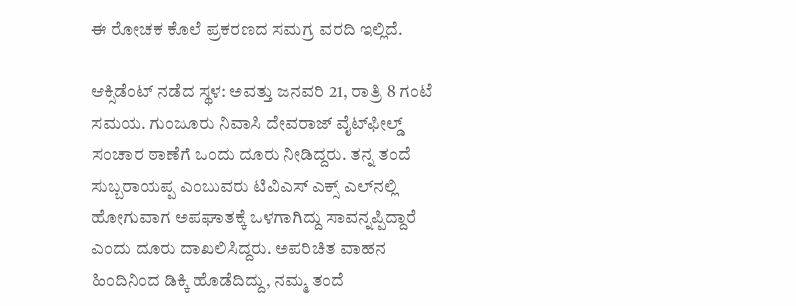ಈ ರೋಚಕ ಕೊಲೆ ಪ್ರಕರಣದ ಸಮಗ್ರ ವರದಿ ಇಲ್ಲಿದೆ.

ಆಕ್ಸಿಡೆಂಟ್ ನಡೆದ ಸ್ಥಳ: ಅವತ್ತು ಜನವರಿ 21, ರಾತ್ರಿ 8 ಗಂಟೆ ಸಮಯ. ಗುಂಜೂರು ನಿವಾಸಿ ದೇವರಾಜ್ ವೈಟ್‌ಫೀಲ್ಡ್ ಸಂಚಾರ ಠಾಣೆಗೆ ಒಂದು ದೂರು ನೀಡಿದ್ದರು. ತನ್ನ ತಂದೆ ಸುಬ್ಬರಾಯಪ್ಪ ಎಂಬುವರು ಟಿವಿಎಸ್ ಎಕ್ಸ್ ಎಲ್‌ನಲ್ಲಿ ಹೋಗುವಾಗ ಅಪಘಾತಕ್ಕೆ ಒಳಗಾಗಿದ್ದು ಸಾವನ್ನಪ್ಪಿದ್ದಾರೆ ಎಂದು ದೂರು ದಾಖಲಿಸಿದ್ದರು. ಅಪರಿಚಿತ ವಾಹನ ಹಿಂದಿನಿಂದ ಡಿಕ್ಕಿ ಹೊಡೆದಿದ್ದು, ನಮ್ಮ ತಂದೆ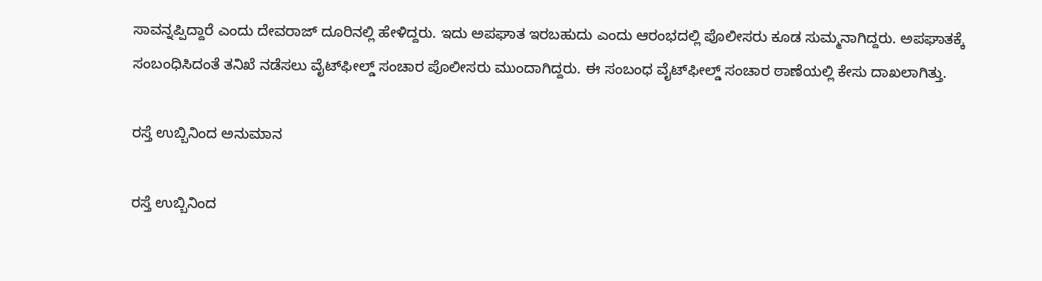ಸಾವನ್ನಪ್ಪಿದ್ದಾರೆ ಎಂದು ದೇವರಾಜ್ ದೂರಿನಲ್ಲಿ ಹೇಳಿದ್ದರು. ಇದು ಅಪಘಾತ ಇರಬಹುದು ಎಂದು ಆರಂಭದಲ್ಲಿ ಪೊಲೀಸರು ಕೂಡ ಸುಮ್ಮನಾಗಿದ್ದರು. ಅಪಘಾತಕ್ಕೆ ಸಂಬಂಧಿಸಿದಂತೆ ತನಿಖೆ ನಡೆಸಲು ವೈಟ್‌ಫೀಲ್ಡ್ ಸಂಚಾರ ಪೊಲೀಸರು ಮುಂದಾಗಿದ್ದರು. ಈ ಸಂಬಂಧ ವೈಟ್‌ಫೀಲ್ಡ್ ಸಂಚಾರ ಠಾಣೆಯಲ್ಲಿ ಕೇಸು ದಾಖಲಾಗಿತ್ತು.

ರಸ್ತೆ ಉಬ್ಬಿನಿಂದ ಅನುಮಾನ

ರಸ್ತೆ ಉಬ್ಬಿನಿಂದ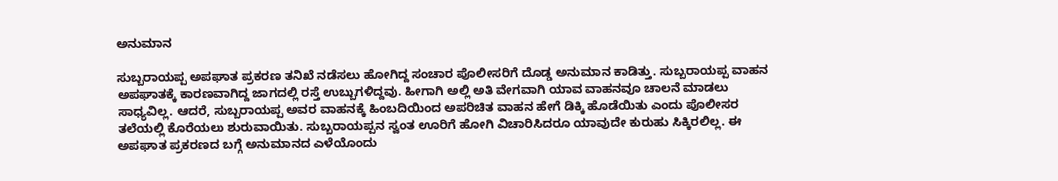ಅನುಮಾನ

ಸುಬ್ಬರಾಯಪ್ಪ ಅಪಘಾತ ಪ್ರಕರಣ ತನಿಖೆ ನಡೆಸಲು ಹೋಗಿದ್ದ ಸಂಚಾರ ಪೊಲೀಸರಿಗೆ ದೊಡ್ಡ ಅನುಮಾನ ಕಾಡಿತ್ತು. ಸುಬ್ಬರಾಯಪ್ಪ ವಾಹನ ಅಪಘಾತಕ್ಕೆ ಕಾರಣವಾಗಿದ್ದ ಜಾಗದಲ್ಲಿ ರಸ್ತೆ ಉಬ್ಬುಗಳಿದ್ದವು. ಹೀಗಾಗಿ ಅಲ್ಲಿ ಅತಿ ವೇಗವಾಗಿ ಯಾವ ವಾಹನವೂ ಚಾಲನೆ ಮಾಡಲು ಸಾಧ್ಯವಿಲ್ಲ. ಆದರೆ, ಸುಬ್ಬರಾಯಪ್ಪ ಅವರ ವಾಹನಕ್ಕೆ ಹಿಂಬದಿಯಿಂದ ಅಪರಿಚಿತ ವಾಹನ ಹೇಗೆ ಡಿಕ್ಕಿ ಹೊಡೆಯಿತು ಎಂದು ಪೊಲೀಸರ ತಲೆಯಲ್ಲಿ ಕೊರೆಯಲು ಶುರುವಾಯಿತು. ಸುಬ್ಬರಾಯಪ್ಪನ ಸ್ವಂತ ಊರಿಗೆ ಹೋಗಿ ವಿಚಾರಿಸಿದರೂ ಯಾವುದೇ ಕುರುಹು ಸಿಕ್ಕಿರಲಿಲ್ಲ. ಈ ಅಪಘಾತ ಪ್ರಕರಣದ ಬಗ್ಗೆ ಅನುಮಾನದ ಎಳೆಯೊಂದು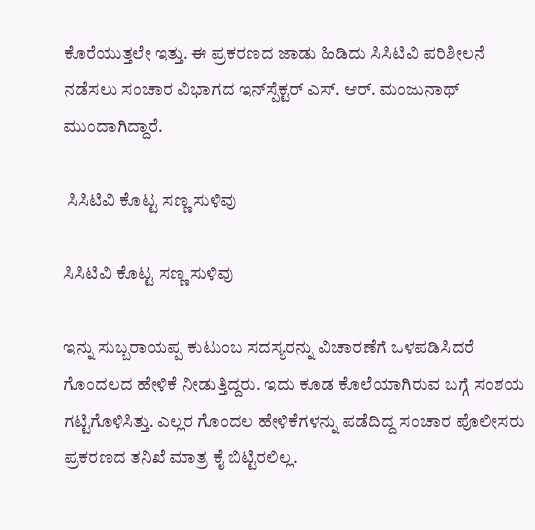ಕೊರೆಯುತ್ತಲೇ ಇತ್ತು. ಈ ಪ್ರಕರಣದ ಜಾಡು ಹಿಡಿದು ಸಿಸಿಟಿವಿ ಪರಿಶೀಲನೆ ನಡೆಸಲು ಸಂಚಾರ ವಿಭಾಗದ ಇನ್‌ಸ್ಪೆಕ್ಟರ್ ಎಸ್. ಆರ್. ಮಂಜುನಾಥ್ ಮುಂದಾಗಿದ್ದಾರೆ.

 ಸಿಸಿಟಿವಿ ಕೊಟ್ಟ ಸಣ್ಣ ಸುಳಿವು

ಸಿಸಿಟಿವಿ ಕೊಟ್ಟ ಸಣ್ಣ ಸುಳಿವು

ಇನ್ನು ಸುಬ್ಬರಾಯಪ್ಪ ಕುಟುಂಬ ಸದಸ್ಯರನ್ನು ವಿಚಾರಣೆಗೆ ಒಳಪಡಿಸಿದರೆ ಗೊಂದಲದ ಹೇಳಿಕೆ ನೀಡುತ್ತಿದ್ದರು. ಇದು ಕೂಡ ಕೊಲೆಯಾಗಿರುವ ಬಗ್ಗೆ ಸಂಶಯ ಗಟ್ಟಿಗೊಳಿಸಿತ್ತು. ಎಲ್ಲರ ಗೊಂದಲ ಹೇಳಿಕೆಗಳನ್ನು ಪಡೆದಿದ್ದ ಸಂಚಾರ ಪೊಲೀಸರು ಪ್ರಕರಣದ ತನಿಖೆ ಮಾತ್ರ ಕೈ ಬಿಟ್ಟಿರಲಿಲ್ಲ.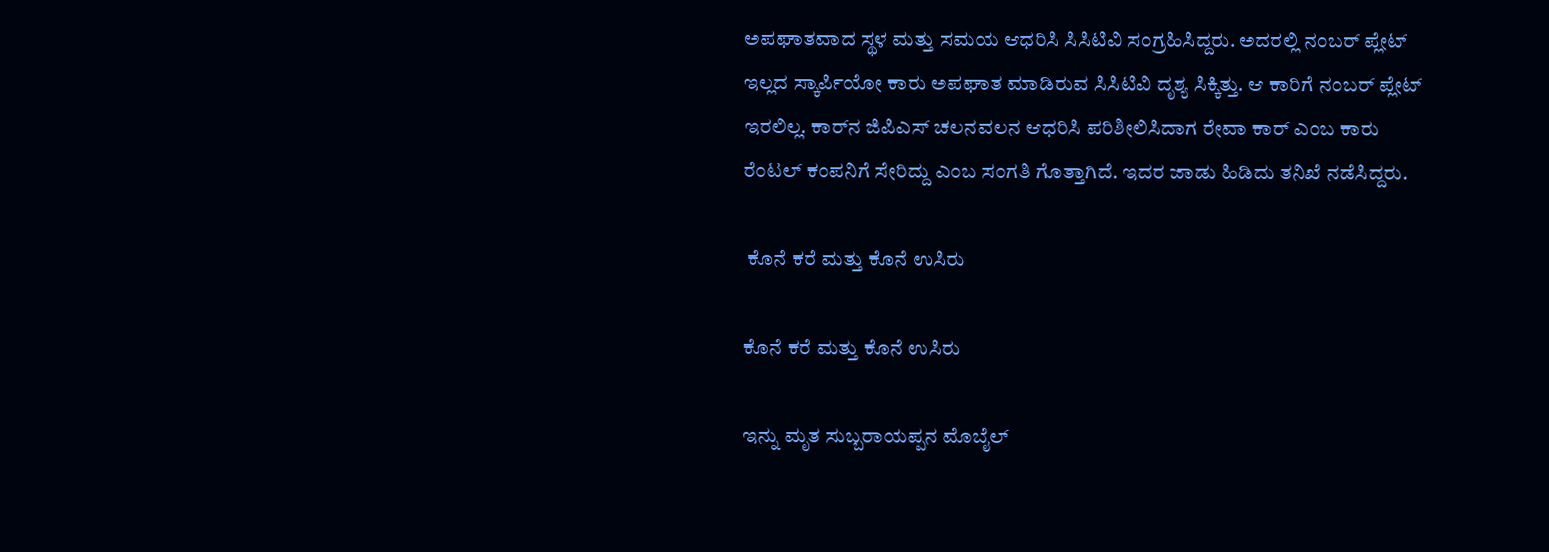ಅಪಘಾತವಾದ ಸ್ಥಳ ಮತ್ತು ಸಮಯ ಆಧರಿಸಿ ಸಿಸಿಟಿವಿ ಸಂಗ್ರಹಿಸಿದ್ದರು. ಅದರಲ್ಲಿ ನಂಬರ್ ಪ್ಲೇಟ್ ಇಲ್ಲದ ಸ್ಕಾರ್ಪಿಯೋ ಕಾರು ಅಪಘಾತ ಮಾಡಿರುವ ಸಿಸಿಟಿವಿ ದೃಶ್ಯ ಸಿಕ್ಕಿತ್ತು. ಆ ಕಾರಿಗೆ ನಂಬರ್ ಪ್ಲೇಟ್ ಇರಲಿಲ್ಲ. ಕಾರ್‌ನ ಜಿಪಿಎಸ್ ಚಲನವಲನ ಆಧರಿಸಿ ಪರಿಶೀಲಿಸಿದಾಗ ರೇವಾ ಕಾರ್‌ ಎಂಬ ಕಾರು ರೆಂಟಲ್ ಕಂಪನಿಗೆ ಸೇರಿದ್ದು ಎಂಬ ಸಂಗತಿ ಗೊತ್ತಾಗಿದೆ. ಇದರ ಜಾಡು ಹಿಡಿದು ತನಿಖೆ ನಡೆಸಿದ್ದರು.

 ಕೊನೆ ಕರೆ ಮತ್ತು ಕೊನೆ ಉಸಿರು

ಕೊನೆ ಕರೆ ಮತ್ತು ಕೊನೆ ಉಸಿರು

ಇನ್ನು ಮೃತ ಸುಬ್ಬರಾಯಪ್ಪನ ಮೊಬೈಲ್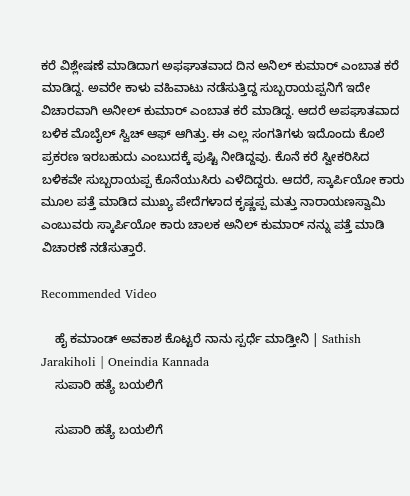ಕರೆ ವಿಶ್ಲೇಷಣೆ ಮಾಡಿದಾಗ ಅಫಘಾತವಾದ ದಿನ ಅನಿಲ್ ಕುಮಾರ್ ಎಂಬಾತ ಕರೆ ಮಾಡಿದ್ದ. ಅವರೇ ಕಾಳು ವಹಿವಾಟು ನಡೆಸುತ್ತಿದ್ದ ಸುಬ್ಬರಾಯಪ್ಪನಿಗೆ ಇದೇ ವಿಚಾರವಾಗಿ ಅನೀಲ್ ಕುಮಾರ್ ಎಂಬಾತ ಕರೆ ಮಾಡಿದ್ದ. ಆದರೆ ಅಪಘಾತವಾದ ಬಳಿಕ ಮೊಬೈಲ್ ಸ್ವಿಚ್‌ ಆಫ್‌ ಆಗಿತ್ತು. ಈ ಎಲ್ಲ ಸಂಗತಿಗಳು ಇದೊಂದು ಕೊಲೆ ಪ್ರಕರಣ ಇರಬಹುದು ಎಂಬುದಕ್ಕೆ ಪುಷ್ಟಿ ನೀಡಿದ್ದವು. ಕೊನೆ ಕರೆ ಸ್ವೀಕರಿಸಿದ ಬಳಿಕವೇ ಸುಬ್ಬರಾಯಪ್ಪ ಕೊನೆಯುಸಿರು ಎಳೆದಿದ್ದರು. ಆದರೆ, ಸ್ಕಾರ್ಪಿಯೋ ಕಾರು ಮೂಲ ಪತ್ತೆ ಮಾಡಿದ ಮುಖ್ಯ ಪೇದೆಗಳಾದ ಕೃಷ್ಣಪ್ಪ ಮತ್ತು ನಾರಾಯಣಸ್ವಾಮಿ ಎಂಬುವರು ಸ್ಕಾರ್ಪಿಯೋ ಕಾರು ಚಾಲಕ ಅನಿಲ್ ಕುಮಾರ್ ನನ್ನು ಪತ್ತೆ ಮಾಡಿ ವಿಚಾರಣೆ ನಡೆಸುತ್ತಾರೆ.

Recommended Video

    ಹೈ ಕಮಾಂಡ್ ಅವಕಾಶ ಕೊಟ್ಟರೆ ನಾನು ಸ್ಪರ್ಧೆ ಮಾಡ್ತೀನಿ | Sathish Jarakiholi | Oneindia Kannada
    ಸುಪಾರಿ ಹತ್ಯೆ ಬಯಲಿಗೆ

    ಸುಪಾರಿ ಹತ್ಯೆ ಬಯಲಿಗೆ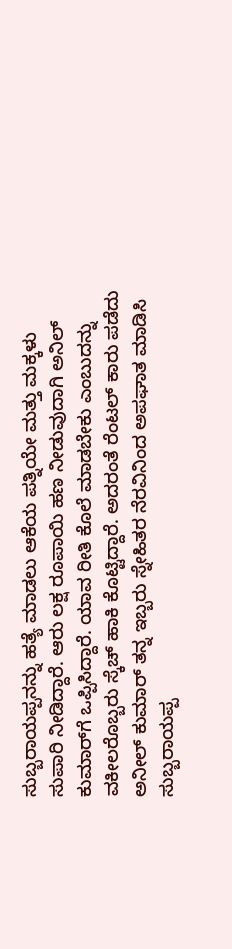ಸುಬ್ಬರಾಯಪ್ಪನನ್ನು ಹತ್ಯೆ ಮಾಡಲು ಆಕೆಯ ಪತ್ನಿಯೇ ಮತ್ತು ಮಕ್ಕಳು ಸುಪಾರಿ ನೀಡಿದ್ದಾರೆ. ಆರು ಲಕ್ಷ ರೂಪಾಯಿ ಹಣ ನೀಡುವುದಾಗಿ ಅನಿಲ್ ಕುಮಾರ್‌ಗೆ ಒಪ್ಪಿಸಿದ್ದಾರೆ. ಯಾವ ರೀತಿ ಕೊಲೆ ಮಾಡಬೇಕು ಎಂಬುದನ್ನು ವಕೀಲರೊಬ್ಬರು ಸ್ಕೆಚ್ ಹಾಕಿ ಕೊಟ್ಟಿದ್ದಾರೆ. ಅದರಂತೆ ರೆಂಟಲ್ ಕಾರು ಪಡೆದು ಅನೀಲ್ ಕುಮಾರ್ ತನ್ನ ಇಬ್ಬರು ಸ್ನೇಹಿತರ ನೆರವಿನಿಂದ ಅಪಘಾತ ಮಾಡಿಸಿ ಸುಬ್ಬರಾಯಪ್ಪ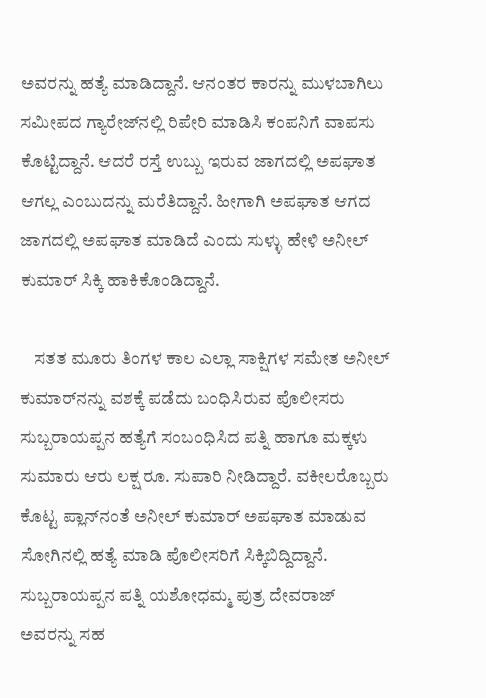ಅವರನ್ನು ಹತ್ಯೆ ಮಾಡಿದ್ದಾನೆ. ಆನಂತರ ಕಾರನ್ನು ಮುಳಬಾಗಿಲು ಸಮೀಪದ ಗ್ಯಾರೇಜ್‌ನಲ್ಲಿ ರಿಪೇರಿ ಮಾಡಿಸಿ ಕಂಪನಿಗೆ ವಾಪಸು ಕೊಟ್ಟಿದ್ದಾನೆ. ಆದರೆ ರಸ್ತೆ ಉಬ್ಬು ಇರುವ ಜಾಗದಲ್ಲಿ ಅಪಘಾತ ಆಗಲ್ಲ ಎಂಬುದನ್ನು ಮರೆತಿದ್ದಾನೆ. ಹೀಗಾಗಿ ಅಪಘಾತ ಆಗದ ಜಾಗದಲ್ಲಿ ಅಪಘಾತ ಮಾಡಿದೆ ಎಂದು ಸುಳ್ಳು ಹೇಳಿ ಅನೀಲ್ ಕುಮಾರ್ ಸಿಕ್ಕಿ ಹಾಕಿಕೊಂಡಿದ್ದಾನೆ.

    ಸತತ ಮೂರು ತಿಂಗಳ ಕಾಲ ಎಲ್ಲಾ ಸಾಕ್ಷಿಗಳ ಸಮೇತ ಅನೀಲ್ ಕುಮಾರ್‌ನನ್ನು ವಶಕ್ಕೆ ಪಡೆದು ಬಂಧಿಸಿರುವ ಪೊಲೀಸರು ಸುಬ್ಬರಾಯಪ್ಪನ ಹತ್ಯೆಗೆ ಸಂಬಂಧಿಸಿದ ಪತ್ನಿ ಹಾಗೂ ಮಕ್ಕಳು ಸುಮಾರು ಆರು ಲಕ್ಷ ರೂ. ಸುಪಾರಿ ನೀಡಿದ್ದಾರೆ. ವಕೀಲರೊಬ್ಬರು ಕೊಟ್ಟ ಪ್ಲಾನ್‌ನಂತೆ ಅನೀಲ್ ಕುಮಾರ್ ಅಪಘಾತ ಮಾಡುವ ಸೋಗಿನಲ್ಲಿ ಹತ್ಯೆ ಮಾಡಿ ಪೊಲೀಸರಿಗೆ ಸಿಕ್ಕಿಬಿದ್ದಿದ್ದಾನೆ. ಸುಬ್ಬರಾಯಪ್ಪನ ಪತ್ನಿ ಯಶೋಧಮ್ಮ ಪುತ್ರ ದೇವರಾಜ್ ಅವರನ್ನು ಸಹ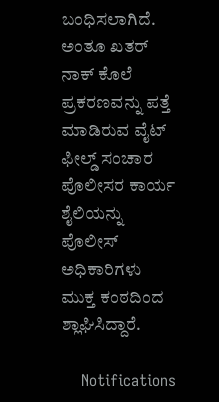ಬಂಧಿಸಲಾಗಿದೆ. ಅಂತೂ ಖತರ್ ನಾಕ್ ಕೊಲೆ ಪ್ರಕರಣವನ್ನು ಪತ್ತೆ ಮಾಡಿರುವ ವೈಟ್ ಫೀಲ್ಡ್ ಸಂಚಾರ ಪೊಲೀಸರ ಕಾರ್ಯ ಶೈಲಿಯನ್ನು ಪೊಲೀಸ್ ಅಧಿಕಾರಿಗಳು ಮುಕ್ತ ಕಂಠದಿಂದ ಶ್ಲಾಘಿಸಿದ್ದಾರೆ.

    Notifications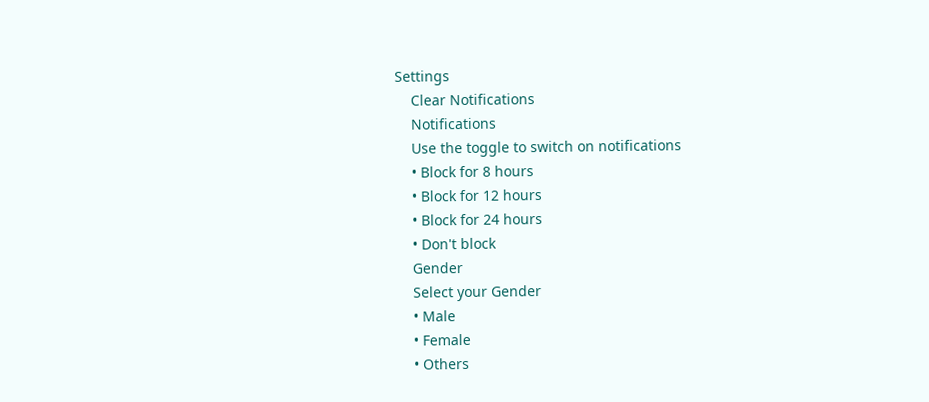Settings
    Clear Notifications
    Notifications
    Use the toggle to switch on notifications
    • Block for 8 hours
    • Block for 12 hours
    • Block for 24 hours
    • Don't block
    Gender
    Select your Gender
    • Male
    • Female
    • Others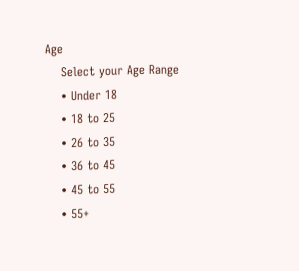Age
    Select your Age Range
    • Under 18
    • 18 to 25
    • 26 to 35
    • 36 to 45
    • 45 to 55
    • 55+